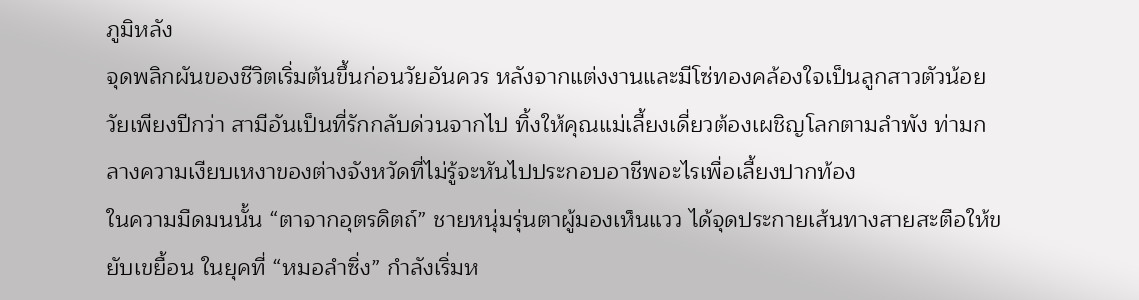ภูมิหลัง
จุดพลิกผันของชีวิตเริ่มต้นขึ้นก่อนวัยอันควร หลังจากแต่งงานและมีโซ่ทองคล้องใจเป็นลูกสาวตัวน้อยวัยเพียงปีกว่า สามีอันเป็นที่รักกลับด่วนจากไป ทิ้งให้คุณแม่เลี้ยงเดี่ยวต้องเผชิญโลกตามลำพัง ท่ามกลางความเงียบเหงาของต่างจังหวัดที่ไม่รู้จะหันไปประกอบอาชีพอะไรเพื่อเลี้ยงปากท้อง
ในความมืดมนนั้น “ตาจากอุตรดิตถ์” ชายหนุ่มรุ่นตาผู้มองเห็นแวว ได้จุดประกายเส้นทางสายสะตือให้ขยับเขยื้อน ในยุคที่ “หมอลำซิ่ง” กำลังเริ่มห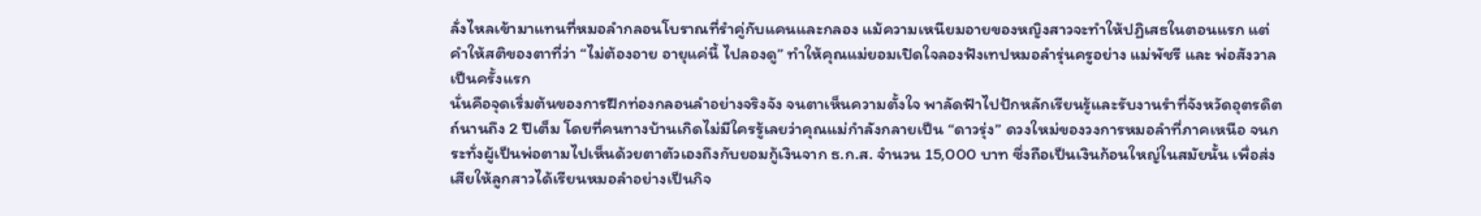ลั่งไหลเข้ามาแทนที่หมอลำกลอนโบราณที่รำคู่กับแคนและกลอง แม้ความเหนียมอายของหญิงสาวจะทำให้ปฏิเสธในตอนแรก แต่คำให้สติของตาที่ว่า “ไม่ต้องอาย อายุแค่นี้ ไปลองดู” ทำให้คุณแม่ยอมเปิดใจลองฟังเทปหมอลำรุ่นครูอย่าง แม่พัชรี และ พ่อสังวาล เป็นครั้งแรก
นั่นคือจุดเริ่มต้นของการฝึกท่องกลอนลำอย่างจริงจัง จนตาเห็นความตั้งใจ พาลัดฟ้าไปปักหลักเรียนรู้และรับงานรำที่จังหวัดอุตรดิตถ์นานถึง 2 ปีเต็ม โดยที่คนทางบ้านเกิดไม่มีใครรู้เลยว่าคุณแม่กำลังกลายเป็น “ดาวรุ่ง” ดวงใหม่ของวงการหมอลำที่ภาคเหนือ จนกระทั่งผู้เป็นพ่อตามไปเห็นด้วยตาตัวเองถึงกับยอมกู้เงินจาก ธ.ก.ส. จำนวน 15,000 บาท ซึ่งถือเป็นเงินก้อนใหญ่ในสมัยนั้น เพื่อส่งเสียให้ลูกสาวได้เรียนหมอลำอย่างเป็นกิจ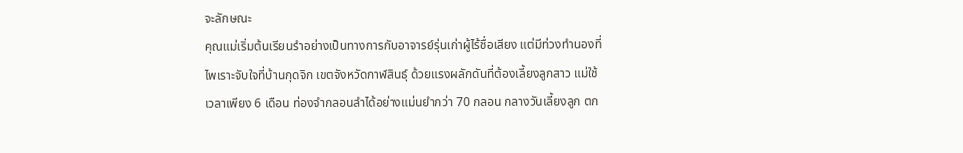จะลักษณะ
คุณแม่เริ่มต้นเรียนรำอย่างเป็นทางการกับอาจารย์รุ่นเก่าผู้ไร้ชื่อเสียง แต่มีท่วงทำนองที่ไพเราะจับใจที่บ้านกุดจิก เขตจังหวัดกาฬสินธุ์ ด้วยแรงผลักดันที่ต้องเลี้ยงลูกสาว แม่ใช้เวลาเพียง 6 เดือน ท่องจำกลอนลำได้อย่างแม่นยำกว่า 70 กลอน กลางวันเลี้ยงลูก ตก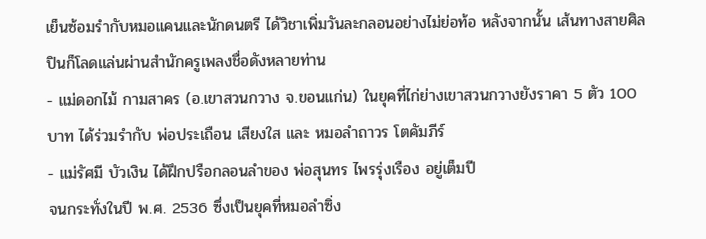เย็นซ้อมรำกับหมอแคนและนักดนตรี ได้วิชาเพิ่มวันละกลอนอย่างไม่ย่อท้อ หลังจากนั้น เส้นทางสายศิลปินก็โลดแล่นผ่านสำนักครูเพลงชื่อดังหลายท่าน
- แม่ดอกไม้ กามสาคร (อ.เขาสวนกวาง จ.ขอนแก่น) ในยุคที่ไก่ย่างเขาสวนกวางยังราคา 5 ตัว 100 บาท ได้ร่วมรำกับ พ่อประเถือน เสียงใส และ หมอลำถาวร โตคัมภีร์
- แม่รัศมี บัวเงิน ได้ฝึกปรือกลอนลำของ พ่อสุนทร ไพรรุ่งเรือง อยู่เต็มปี
จนกระทั่งในปี พ.ศ. 2536 ซึ่งเป็นยุคที่หมอลำซิ่ง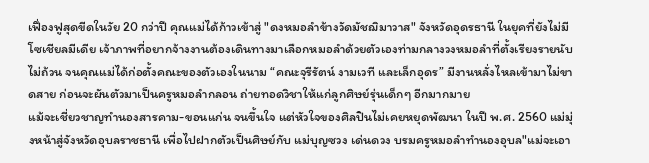เฟื่องฟูสุดขีดในวัย 20 กว่าปี คุณแม่ได้ก้าวเข้าสู่ "ดงหมอลำข้างวัดมัชฌิมาวาส" จังหวัดอุดรธานี ในยุคที่ยังไม่มีโซเชียลมีเดีย เจ้าภาพที่อยากจ้างงานต้องเดินทางมาเลือกหมอลำด้วยตัวเองท่ามกลางวงหมอลำที่ตั้งเรียงรายนับไม่ถ้วน จนคุณแม่ได้ก่อตั้งคณะของตัวเองในนาม “คณะจุรีรัตน์ งามเวที และเล็กอุดร” มีงานหลั่งไหลเข้ามาไม่ขาดสาย ก่อนจะผันตัวมาเป็นครูหมอลำกลอน ถ่ายทอดวิชาให้แก่ลูกศิษย์รุ่นเด็กๆ อีกมากมาย
แม้จะเชี่ยวชาญทำนองสารคาม-ขอนแก่น จนขึ้นใจ แต่หัวใจของศิลปินไม่เคยหยุดพัฒนา ในปี พ.ศ. 2560 แม่มุ่งหน้าสู่จังหวัดอุบลราชธานี เพื่อไปฝากตัวเป็นศิษย์กับ แม่บุญซวง เด่นดวง บรมครูหมอลำทำนองอุบล"แม่จะเอา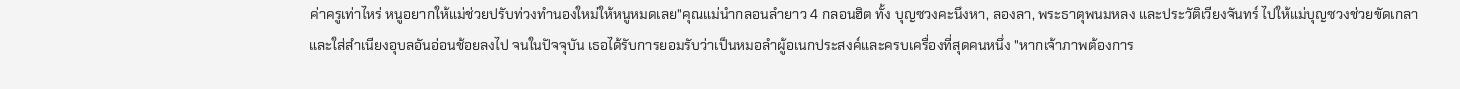ค่าครูเท่าไหร่ หนูอยากให้แม่ช่วยปรับท่วงทำนองใหม่ให้หนูหมดเลย"คุณแม่นำกลอนลำยาว 4 กลอนฮิต ทั้ง บุญซวงคะนึงหา, ลองลา, พระธาตุพนมหลง และประวัติเวียงจันทร์ ไปให้แม่บุญซวงช่วยขัดเกลาและใส่สำเนียงอุบลอันอ่อนช้อยลงไป จนในปัจจุบัน เธอได้รับการยอมรับว่าเป็นหมอลำผู้อเนกประสงค์และครบเครื่องที่สุดคนหนึ่ง "หากเจ้าภาพต้องการ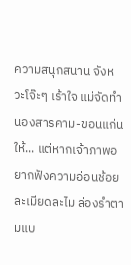ความสนุกสนาน จังหวะโจ๊ะๆ เร้าใจ แม่จัดทำนองสารคาม-ขอนแก่นให้... แต่หากเจ้าภาพอยากฟังความอ่อนช้อย ละเมียดละไม ล่องรำตามแบ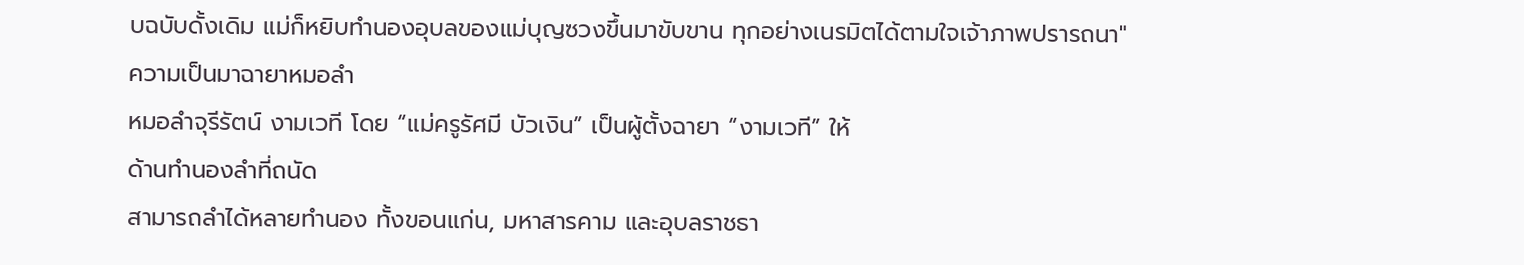บฉบับดั้งเดิม แม่ก็หยิบทำนองอุบลของแม่บุญซวงขึ้นมาขับขาน ทุกอย่างเนรมิตได้ตามใจเจ้าภาพปรารถนา"
ความเป็นมาฉายาหมอลำ
หมอลำจุรีรัตน์ งามเวที โดย “แม่ครูรัศมี บัวเงิน” เป็นผู้ตั้งฉายา “งามเวที” ให้
ด้านทำนองลำที่ถนัด
สามารถลำได้หลายทำนอง ทั้งขอนแก่น, มหาสารคาม และอุบลราชธา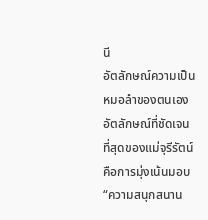นี
อัตลักษณ์ความเป็นหมอลำของตนเอง
อัตลักษณ์ที่ชัดเจนที่สุดของแม่จุรีรัตน์ คือการมุ่งเน้นมอบ “ความสนุกสนาน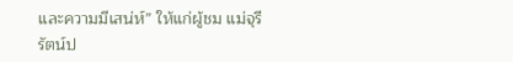และความมีเสน่ห์” ให้แก่ผู้ชม แม่จุรีรัตน์ป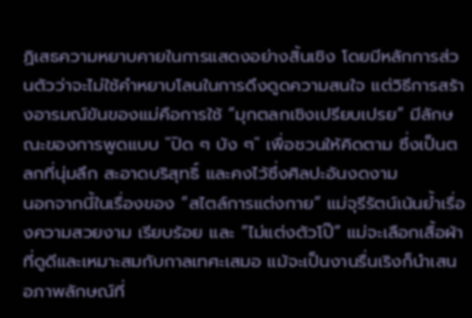ฏิเสธความหยาบคายในการแสดงอย่างสิ้นเชิง โดยมีหลักการส่วนตัวว่าจะไม่ใช้คำหยาบโลนในการดึงดูดความสนใจ แต่วิธีการสร้างอารมณ์ขันของแม่คือการใช้ “มุกตลกเชิงเปรียบเปรย” มีลักษณะของการพูดแบบ "ปิด ๆ บัง ๆ" เพื่อชวนให้คิดตาม ซึ่งเป็นตลกที่นุ่มลึก สะอาดบริสุทธิ์ และคงไว้ซึ่งศิลปะอันงดงาม
นอกจากนี้ในเรื่องของ “สไตล์การแต่งกาย” แม่จุรีรัตน์เน้นย้ำเรื่องความสวยงาม เรียบร้อย และ “ไม่แต่งตัวโป๊” แม่จะเลือกเสื้อผ้าที่ดูดีและเหมาะสมกับกาลเทศะเสมอ แม้จะเป็นงานรื่นเริงก็นำเสนอภาพลักษณ์ที่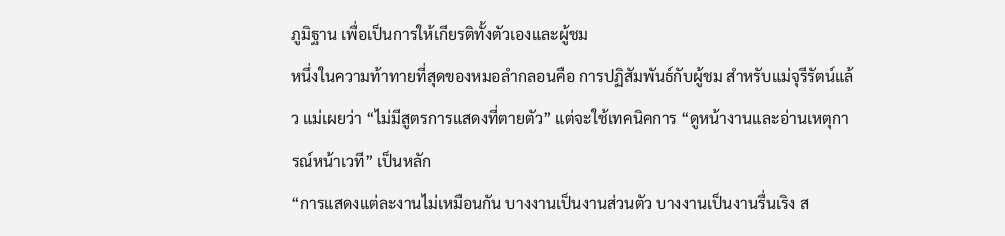ภูมิฐาน เพื่อเป็นการให้เกียรติทั้งตัวเองและผู้ชม
หนึ่งในความท้าทายที่สุดของหมอลำกลอนคือ การปฏิสัมพันธ์กับผู้ชม สำหรับแม่จุรีรัตน์แล้ว แม่เผยว่า “ไม่มีสูตรการแสดงที่ตายตัว” แต่จะใช้เทคนิคการ “ดูหน้างานและอ่านเหตุการณ์หน้าเวที” เป็นหลัก
“การแสดงแต่ละงานไม่เหมือนกัน บางงานเป็นงานส่วนตัว บางงานเป็นงานรื่นเริง ส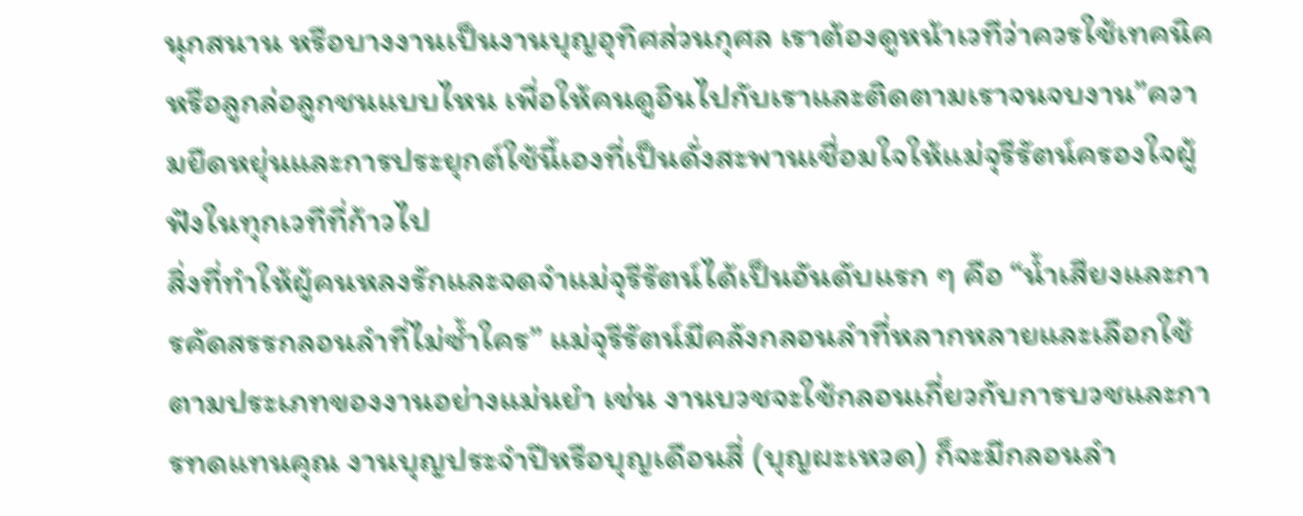นุกสนาน หรือบางงานเป็นงานบุญอุทิศส่วนกุศล เราต้องดูหน้าเวทีว่าควรใช้เทคนิคหรือลูกล่อลูกชนแบบไหน เพื่อให้คนดูอินไปกับเราและติดตามเราจนจบงาน”ความยืดหยุ่นและการประยุกต์ใช้นี้เองที่เป็นดั่งสะพานเชื่อมใจให้แม่จุรีรัตน์ครองใจผู้ฟังในทุกเวทีที่ก้าวไป
สิ่งที่ทำให้ผู้คนหลงรักและจดจำแม่จุรีรัตน์ได้เป็นอันดับแรก ๆ คือ “น้ำเสียงและการคัดสรรกลอนลำที่ไม่ซ้ำใคร” แม่จุรีรัตน์มีคลังกลอนลำที่หลากหลายและเลือกใช้ตามประเภทของงานอย่างแม่นยำ เช่น งานบวชจะใช้กลอนเกี่ยวกับการบวชและการทดแทนคุณ งานบุญประจำปีหรือบุญเดือนสี่ (บุญผะเหวด) ก็จะมีกลอนลำ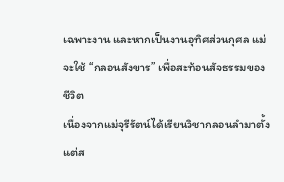เฉพาะงาน และหากเป็นงานอุทิศส่วนกุศล แม่จะใช้ “กลอนสังขาร” เพื่อสะท้อนสัจธรรมของชีวิต
เนื่องจากแม่จุรีรัตน์ได้เรียนวิชากลอนลำมาตั้งแต่ส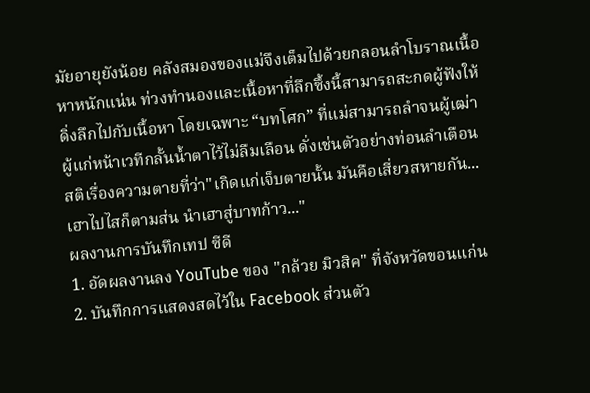มัยอายุยังน้อย คลังสมองของแม่จึงเต็มไปด้วยกลอนลำโบราณเนื้อหาหนักแน่น ท่วงทำนองและเนื้อหาที่ลึกซึ้งนี้สามารถสะกดผู้ฟังให้ดิ่งลึกไปกับเนื้อหา โดยเฉพาะ “บทโศก” ที่แม่สามารถลำจนผู้เฒ่าผู้แก่หน้าเวทีกลั้นน้ำตาไว้ไม่ลืมเลือน ดั่งเช่นตัวอย่างท่อนลำเตือนสติเรื่องความตายที่ว่า"เกิดแก่เจ็บตายนั้น มันคือเสี่ยวสหายกัน... เฮาไปไสก็ตามส่น นำเฮาสู่บาทก้าว..."
ผลงานการบันทึกเทป ซีดี
1. อัดผลงานลง YouTube ของ "กล้วย มิวสิค" ที่จังหวัดขอนแก่น
2. บันทึกการแสดงสดไว้ใน Facebook ส่วนตัว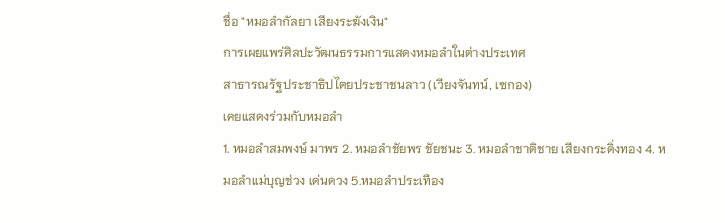ชื่อ "หมอลำกัลยา เสียงระฆังเงิน"
การเผยแพร่ศิลปะวัฒนธรรมการแสดงหมอลำในต่างประเทศ
สาธารณรัฐประชาธิปไตยประชาชนลาว (เวียงจันทน์, เซกอง)
เคยแสดงร่วมกับหมอลำ
1. หมอลำสมพงษ์ มาพร 2. หมอลำชัยพร ชัยชนะ 3. หมอลำชาติชาย เสียงกระดิ่งทอง 4. หมอลำแม่บุญช่วง เด่นดวง 5.หมอลำประเทือง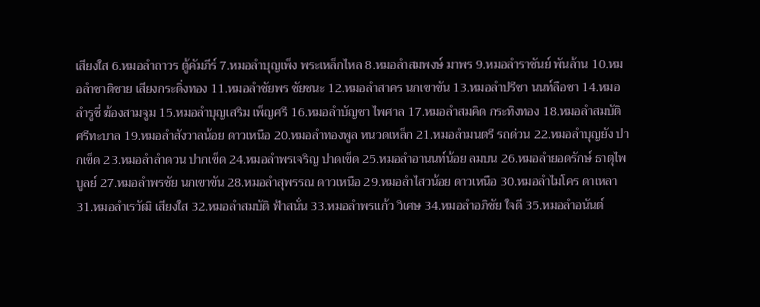เสียงใส 6.หมอลำถาวร ตู้คัมภีร์ 7.หมอลำบุญเพ็ง พระเหล็กไหล 8.หมอลำสมพงษ์ มาพร 9.หมอลำราชันย์ พันล้าน 10.หมอลำชาติชาย เสียงกระดิ่งทอง 11.หมอลำชัยพร ชัยชนะ 12.หมอลำสาคร นกเขาขัน 13.หมอลำปรีชา นนท์ลือชา 14.หมอลำรูซี่ ฆ้องสามจูม 15.หมอลำบุญเสริม เพ็ญศรี 16.หมอลำบัญชา ไพศาล 17.หมอลำสมคิด กระทิงทอง 18.หมอลำสมบัติ ศรีทะบาล 19.หมอลำสังวาลน้อย ดาวเหนือ 20.หมอลำทองพูล หนวดเหล็ก 21.หมอลำมนตรี รถด่วน 22.หมอลำบุญยัง ปากเข็ด 23.หมอลำลำดวน ปากเข็ด 24.หมอลำพรเจริญ ปาดเข็ด 25.หมอลำอานนท์น้อย ลมบน 26.หมอลำยอดรักษ์ ธาตุไพบูลย์ 27.หมอลำพรชัย นกเขาขัน 28.หมอลำสุพรรณ ดาวเหนือ 29.หมอลำไสวน้อย ดาวเหนือ 30.หมอลำไมโคร ดาเหลา 31.หมอลำเรวัฒิ เสียงใส 32.หมอลำสมบัติ ฟ้าสนั่น 33.หมอลำพรแก้ว วิเศษ 34.หมอลำอภิชัย ใจดี 35.หมอลำอนันต์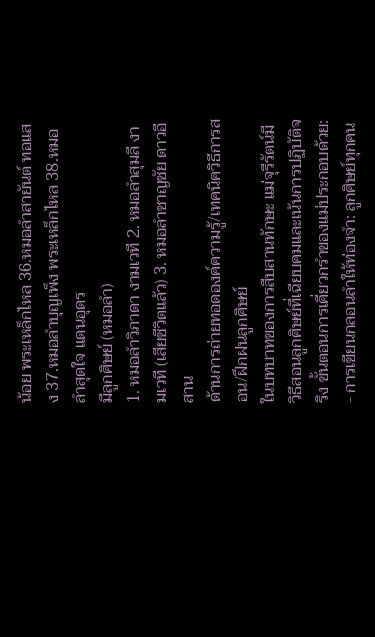น้อย พระเหล็กไหล 36.หมอลำสายันต์ ทอแสง 37.หมอลำบุญเพ็ง พระเหล็กไหล 38.หมอลำสุดใจ แดนอุดร
มีลูกศิษย์ (หมอลำ)
1. หมอลำวิภาดา งามเวที 2. หมอลำสุมลี งามเวที (เสียชีวิตแล้ว) 3. หมอลำชาญชัย ดาวอีสาน
ด้านการถ่ายทอดองค์ความรู้/เทคนิควิธีการสอน/ฝึกฝนลูกศิษย์
ในบทบาทของการสืบสานทักษะ แม่จุรีรัตน์มีวิธีสอนลูกศิษย์ที่เฉียบคมและเน้นการปฏิบัติจริง ขั้นตอนการเคี่ยวกรำของแม่ประกอบด้วย:
- การเขียนกลอนลำให้ท่องจำ: ลูกศิษย์ทุกคน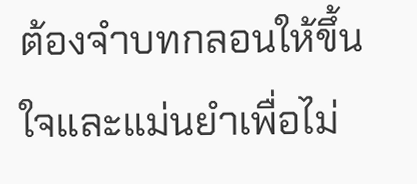ต้องจำบทกลอนให้ขึ้นใจและแม่นยำเพื่อไม่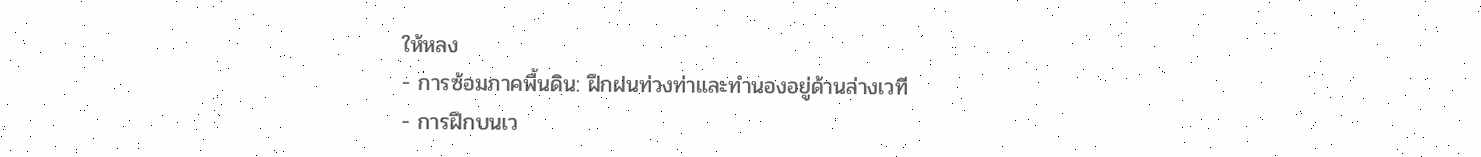ให้หลง
- การซ้อมภาคพื้นดิน: ฝึกฝนท่วงท่าและทำนองอยู่ด้านล่างเวที
- การฝึกบนเว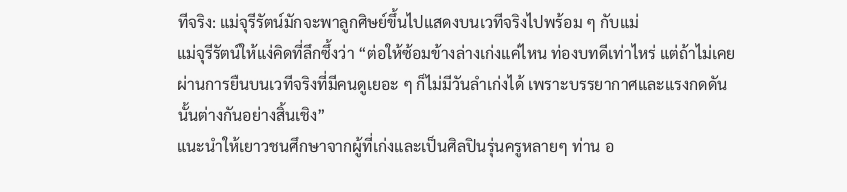ทีจริง: แม่จุรีรัตน์มักจะพาลูกศิษย์ขึ้นไปแสดงบนเวทีจริงไปพร้อม ๆ กับแม่
แม่จุรีรัตน์ให้แง่คิดที่ลึกซึ้งว่า “ต่อให้ซ้อมข้างล่างเก่งแค่ไหน ท่องบทดีเท่าไหร่ แต่ถ้าไม่เคยผ่านการยืนบนเวทีจริงที่มีคนดูเยอะ ๆ ก็ไม่มีวันลำเก่งได้ เพราะบรรยากาศและแรงกดดันนั้นต่างกันอย่างสิ้นเชิง”
แนะนำให้เยาวชนศึกษาจากผู้ที่เก่งและเป็นศิลปินรุ่นครูหลายๆ ท่าน อ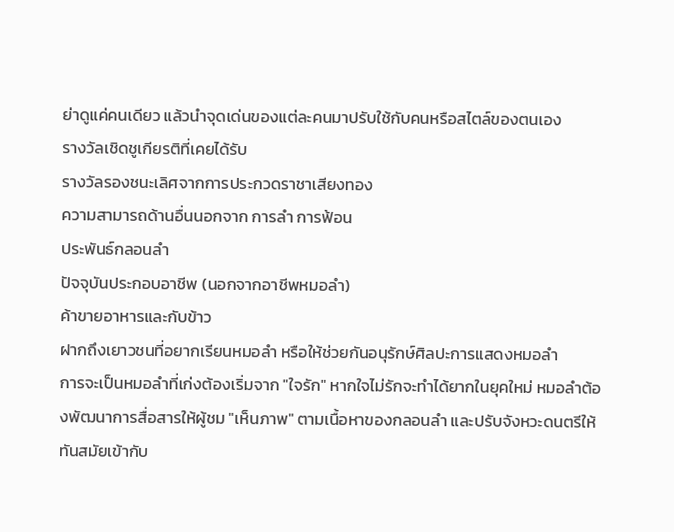ย่าดูแค่คนเดียว แล้วนำจุดเด่นของแต่ละคนมาปรับใช้กับคนหรือสไตล์ของตนเอง
รางวัลเชิดชูเกียรติที่เคยได้รับ
รางวัลรองชนะเลิศจากการประกวดราชาเสียงทอง
ความสามารถด้านอื่นนอกจาก การลำ การฟ้อน
ประพันธ์กลอนลำ
ปัจจุบันประกอบอาชีพ (นอกจากอาชีพหมอลำ)
ค้าขายอาหารและกับข้าว
ฝากถึงเยาวชนที่อยากเรียนหมอลำ หรือให้ช่วยกันอนุรักษ์ศิลปะการแสดงหมอลำ
การจะเป็นหมอลำที่เก่งต้องเริ่มจาก "ใจรัก" หากใจไม่รักจะทำได้ยากในยุคใหม่ หมอลำต้องพัฒนาการสื่อสารให้ผู้ชม "เห็นภาพ" ตามเนื้อหาของกลอนลำ และปรับจังหวะดนตรีให้ทันสมัยเข้ากับ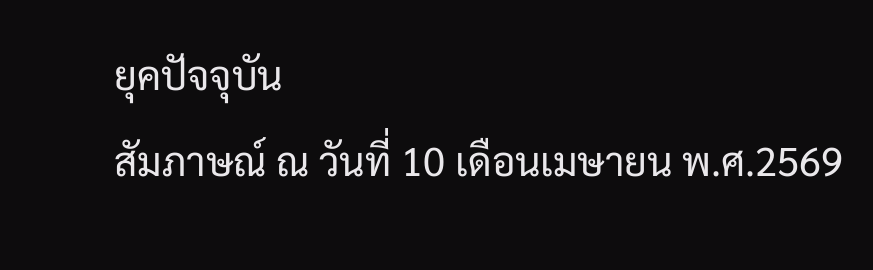ยุคปัจจุบัน
สัมภาษณ์ ณ วันที่ 10 เดือนเมษายน พ.ศ.2569